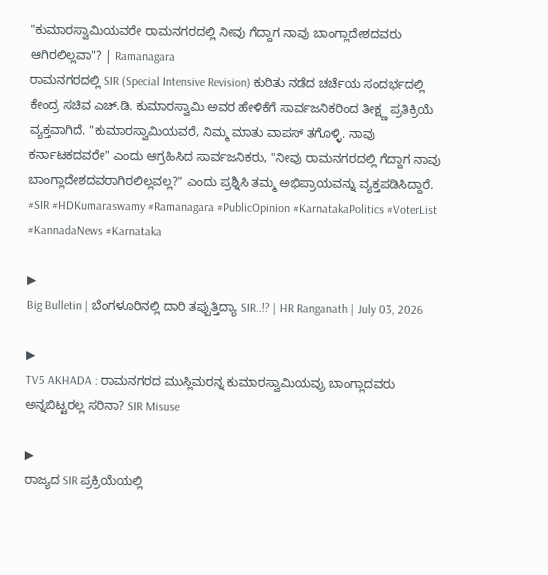"ಕುಮಾರಸ್ವಾಮಿಯವರೇ ರಾಮನಗರದಲ್ಲಿ ನೀವು ಗೆದ್ದಾಗ ನಾವು ಬಾಂಗ್ಲಾದೇಶದವರು ಆಗಿರಲಿಲ್ಲವಾ"? | Ramanagara
ರಾಮನಗರದಲ್ಲಿ SIR (Special Intensive Revision) ಕುರಿತು ನಡೆದ ಚರ್ಚೆಯ ಸಂದರ್ಭದಲ್ಲಿ ಕೇಂದ್ರ ಸಚಿವ ಎಚ್.ಡಿ. ಕುಮಾರಸ್ವಾಮಿ ಅವರ ಹೇಳಿಕೆಗೆ ಸಾರ್ವಜನಿಕರಿಂದ ತೀಕ್ಷ್ಣ ಪ್ರತಿಕ್ರಿಯೆ ವ್ಯಕ್ತವಾಗಿದೆ. "ಕುಮಾರಸ್ವಾಮಿಯವರೆ, ನಿಮ್ಮ ಮಾತು ವಾಪಸ್ ತಗೊಳ್ಳಿ. ನಾವು ಕರ್ನಾಟಕದವರೇ" ಎಂದು ಆಗ್ರಹಿಸಿದ ಸಾರ್ವಜನಿಕರು, "ನೀವು ರಾಮನಗರದಲ್ಲಿ ಗೆದ್ದಾಗ ನಾವು ಬಾಂಗ್ಲಾದೇಶದವರಾಗಿರಲಿಲ್ಲವಲ್ಲ?" ಎಂದು ಪ್ರಶ್ನಿಸಿ ತಮ್ಮ ಅಭಿಪ್ರಾಯವನ್ನು ವ್ಯಕ್ತಪಡಿಸಿದ್ದಾರೆ. #SIR #HDKumaraswamy #Ramanagara #PublicOpinion #KarnatakaPolitics #VoterList #KannadaNews #Karnataka

▶
Big Bulletin | ಬೆಂಗಳೂರಿನಲ್ಲಿ ದಾರಿ ತಪ್ಪುತ್ತಿದ್ಯಾ SIR..!? | HR Ranganath | July 03, 2026

▶
TV5 AKHADA : ರಾಮನಗರದ ಮುಸ್ಲಿಮರನ್ನ ಕುಮಾರಸ್ವಾಮಿಯವ್ರು ಬಾಂಗ್ಲಾದವರು ಅನ್ನಬಿಟ್ಟರಲ್ಲ ಸರಿನಾ? SIR Misuse

▶
ರಾಜ್ಯದ SIR ಪ್ರಕ್ರಿಯೆಯಲ್ಲಿ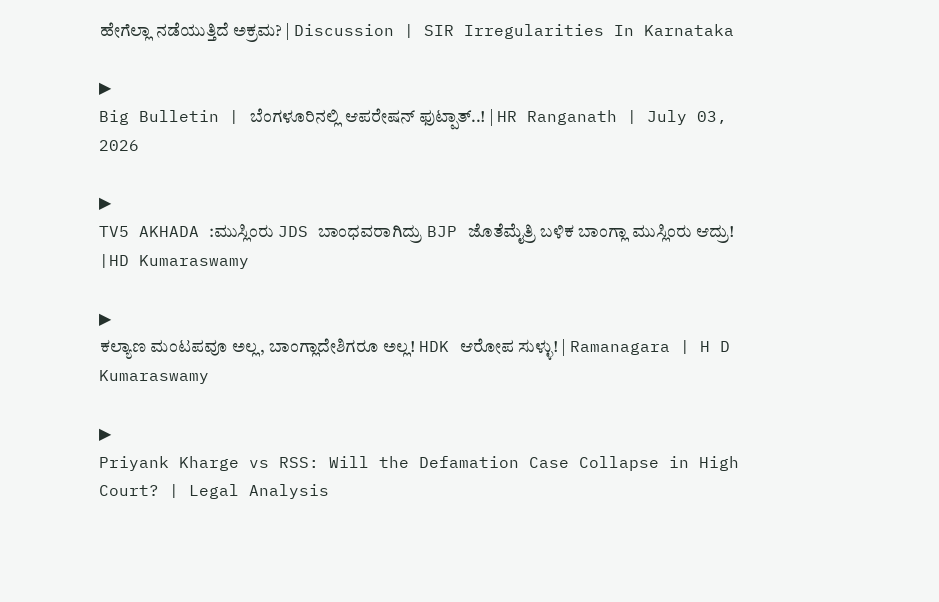ಹೇಗೆಲ್ಲಾ ನಡೆಯುತ್ತಿದೆ ಅಕ್ರಮ? | Discussion | SIR Irregularities In Karnataka

▶
Big Bulletin | ಬೆಂಗಳೂರಿನಲ್ಲಿ ಆಪರೇಷನ್ ಫುಟ್ಪಾತ್..! | HR Ranganath | July 03, 2026

▶
TV5 AKHADA :ಮುಸ್ಲಿಂರು JDS ಬಾಂಧವರಾಗಿದ್ರು BJP ಜೊತೆಮೈತ್ರಿ ಬಳಿಕ ಬಾಂಗ್ಲಾ ಮುಸ್ಲಿಂರು ಆದ್ರು! |HD Kumaraswamy

▶
ಕಲ್ಯಾಣ ಮಂಟಪವೂ ಅಲ್ಲ, ಬಾಂಗ್ಲಾದೇಶಿಗರೂ ಅಲ್ಲ! HDK ಆರೋಪ ಸುಳ್ಳು! | Ramanagara | H D Kumaraswamy

▶
Priyank Kharge vs RSS: Will the Defamation Case Collapse in High Court? | Legal Analysis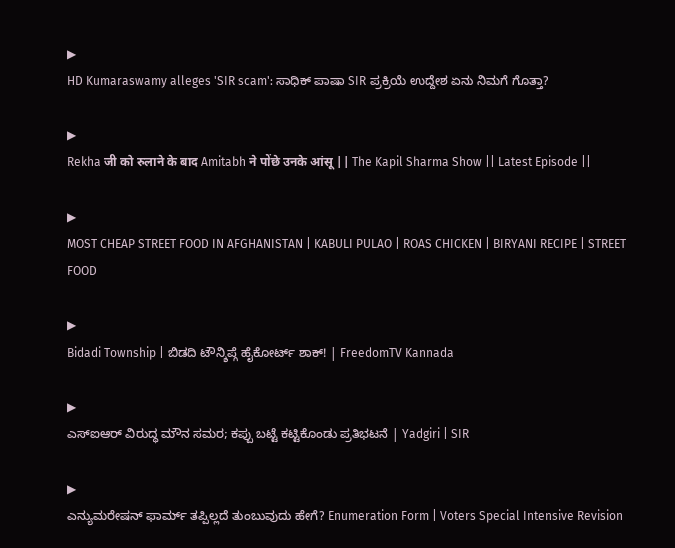▶
HD Kumaraswamy alleges 'SIR scam': ಸಾಧಿಕ್ ಪಾಷಾ SIR ಪ್ರಕ್ರಿಯೆ ಉದ್ದೇಶ ಏನು ನಿಮಗೆ ಗೊತ್ತಾ?

▶
Rekha जी को रुलाने के बाद Amitabh ने पोंछे उनके आंसू || The Kapil Sharma Show || Latest Episode ||

▶
MOST CHEAP STREET FOOD IN AFGHANISTAN | KABULI PULAO | ROAS CHICKEN | BIRYANI RECIPE | STREET FOOD

▶
Bidadi Township | ಬಿಡದಿ ಟೌನ್ಶಿಪ್ಗೆ ಹೈಕೋರ್ಟ್ ಶಾಕ್! | FreedomTV Kannada

▶
ಎಸ್ಐಆರ್ ವಿರುದ್ಧ ಮೌನ ಸಮರ; ಕಪ್ಪು ಬಟ್ಟೆ ಕಟ್ಟಿಕೊಂಡು ಪ್ರತಿಭಟನೆ | Yadgiri | SIR

▶
ಎನ್ಯುಮರೇಷನ್ ಫಾರ್ಮ್ ತಪ್ಪಿಲ್ಲದೆ ತುಂಬುವುದು ಹೇಗೆ? Enumeration Form | Voters Special Intensive Revision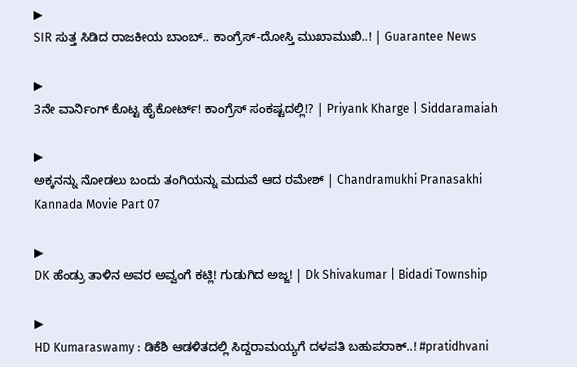▶
SIR ಸುತ್ತ ಸಿಡಿದ ರಾಜಕೀಯ ಬಾಂಬ್.. ಕಾಂಗ್ರೆಸ್-ದೋಸ್ತಿ ಮುಖಾಮುಖಿ..! | Guarantee News

▶
3ನೇ ವಾರ್ನಿಂಗ್ ಕೊಟ್ಟ ಹೈಕೋರ್ಟ್! ಕಾಂಗ್ರೆಸ್ ಸಂಕಷ್ಟದಲ್ಲಿ!? | Priyank Kharge | Siddaramaiah

▶
ಅಕ್ಕನನ್ನು ನೋಡಲು ಬಂದು ತಂಗಿಯನ್ನು ಮದುವೆ ಆದ ರಮೇಶ್ | Chandramukhi Pranasakhi Kannada Movie Part 07

▶
DK ಹೆಂಡ್ರು ತಾಳಿನ ಅವರ ಅವ್ವಂಗೆ ಕಟ್ಲಿ! ಗುಡುಗಿದ ಅಜ್ಜ! | Dk Shivakumar | Bidadi Township

▶
HD Kumaraswamy : ಡಿಕೆಶಿ ಆಡಳಿತದಲ್ಲಿ ಸಿದ್ದರಾಮಯ್ಯಗೆ ದಳಪತಿ ಬಹುಪರಾಕ್..! #pratidhvani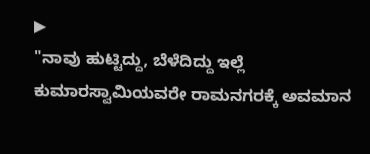▶
"ನಾವು ಹುಟ್ಟಿದ್ದು, ಬೆಳೆದಿದ್ದು ಇಲ್ಲೆ ಕುಮಾರಸ್ವಾಮಿಯವರೇ ರಾಮನಗರಕ್ಕೆ ಅವಮಾನ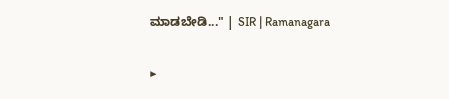ಮಾಡಬೇಡಿ..." | SIR | Ramanagara

▶